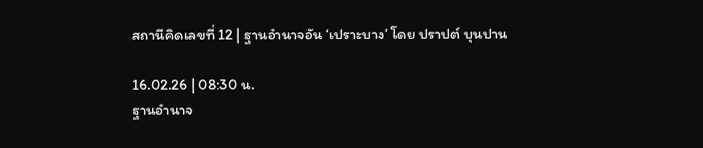สถานีคิดเลขที่ 12 | ฐานอำนาจอัน ‘เปราะบาง’ โดย ปราปต์ บุนปาน

16.02.26 | 08:30 น.
ฐานอำนาจ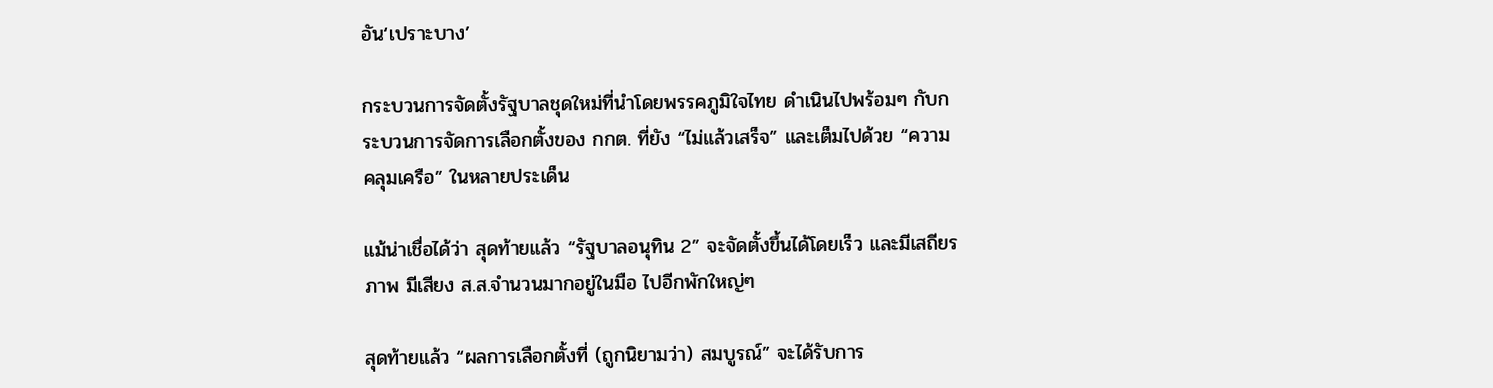อัน‘เปราะบาง’

กระบวนการจัดตั้งรัฐบาลชุดใหม่ที่นำโดยพรรคภูมิใจไทย ดำเนินไปพร้อมๆ กับกระบวนการจัดการเลือกตั้งของ กกต. ที่ยัง “ไม่แล้วเสร็จ” และเต็มไปด้วย “ความคลุมเครือ” ในหลายประเด็น

แม้น่าเชื่อได้ว่า สุดท้ายแล้ว “รัฐบาลอนุทิน 2” จะจัดตั้งขึ้นได้โดยเร็ว และมีเสถียรภาพ มีเสียง ส.ส.จำนวนมากอยู่ในมือ ไปอีกพักใหญ่ๆ

สุดท้ายแล้ว “ผลการเลือกตั้งที่ (ถูกนิยามว่า) สมบูรณ์” จะได้รับการ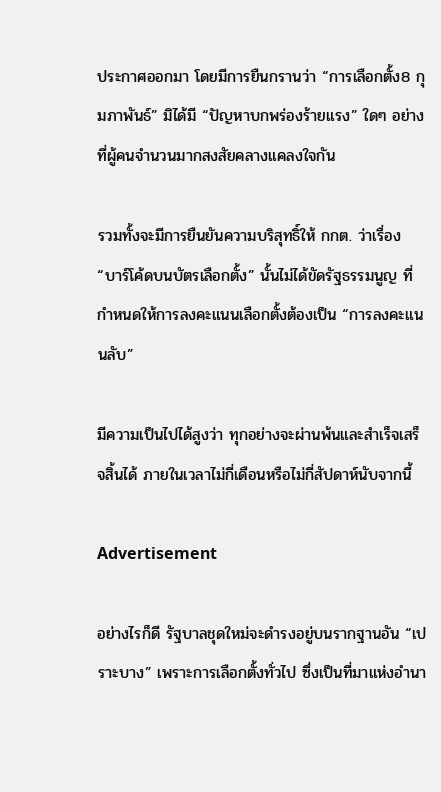ประกาศออกมา โดยมีการยืนกรานว่า “การเลือกตั้ง8 กุมภาพันธ์” มิได้มี “ปัญหาบกพร่องร้ายแรง” ใดๆ อย่างที่ผู้คนจำนวนมากสงสัยคลางแคลงใจกัน

รวมทั้งจะมีการยืนยันความบริสุทธิ์ให้ กกต. ว่าเรื่อง “บาร์โค้ดบนบัตรเลือกตั้ง” นั้นไม่ได้ขัดรัฐธรรมนูญ ที่กำหนดให้การลงคะแนนเลือกตั้งต้องเป็น “การลงคะแนนลับ”

มีความเป็นไปได้สูงว่า ทุกอย่างจะผ่านพ้นและสำเร็จเสร็จสิ้นได้ ภายในเวลาไม่กี่เดือนหรือไม่กี่สัปดาห์นับจากนี้

Advertisement

อย่างไรก็ดี รัฐบาลชุดใหม่จะดำรงอยู่บนรากฐานอัน “เปราะบาง” เพราะการเลือกตั้งทั่วไป ซึ่งเป็นที่มาแห่งอำนา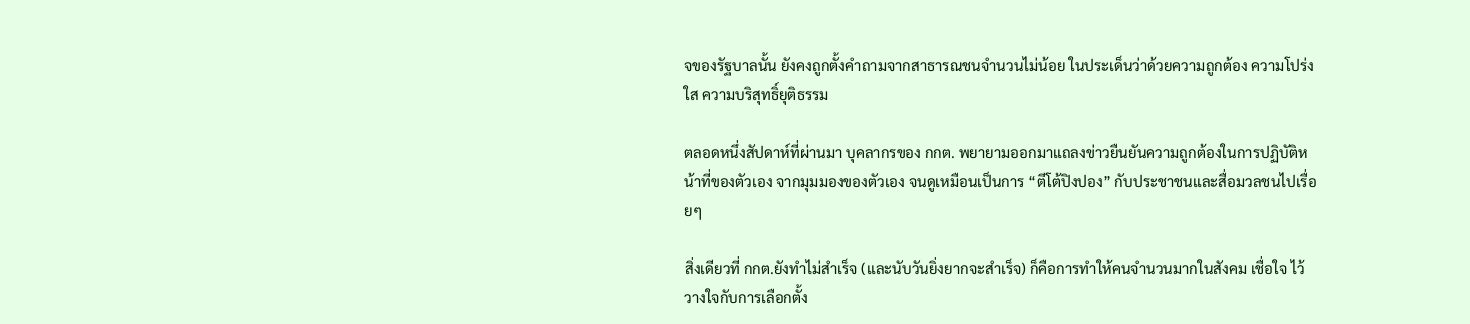จของรัฐบาลนั้น ยังคงถูกตั้งคำถามจากสาธารณชนจำนวนไม่น้อย ในประเด็นว่าด้วยความถูกต้อง ความโปร่งใส ความบริสุทธิ์ยุติธรรม

ตลอดหนึ่งสัปดาห์ที่ผ่านมา บุคลากรของ กกต. พยายามออกมาแถลงข่าวยืนยันความถูกต้องในการปฏิบัติหน้าที่ของตัวเอง จากมุมมองของตัวเอง จนดูเหมือนเป็นการ “ตีโต้ปิงปอง” กับประชาชนและสื่อมวลชนไปเรื่อยๆ

สิ่งเดียวที่ กกต.ยังทำไม่สำเร็จ (และนับวันยิ่งยากจะสำเร็จ) ก็คือการทำให้คนจำนวนมากในสังคม เชื่อใจ ไว้วางใจกับการเลือกตั้ง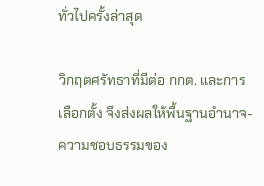ทั่วไปครั้งล่าสุด

วิกฤตศรัทธาที่มีต่อ กกต. และการเลือกตั้ง จึงส่งผลให้พื้นฐานอำนาจ-ความชอบธรรมของ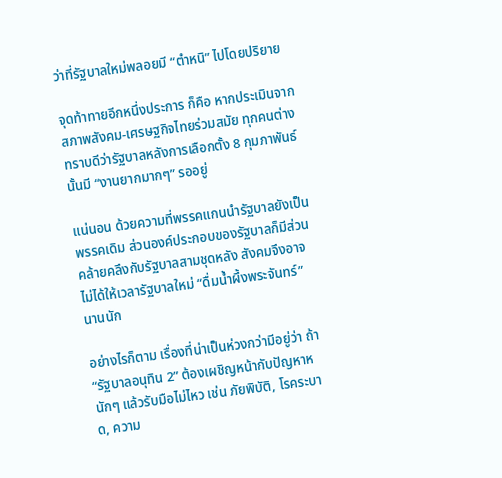ว่าที่รัฐบาลใหม่พลอยมี “ตำหนิ” ไปโดยปริยาย

จุดท้าทายอีกหนึ่งประการ ก็คือ หากประเมินจากสภาพสังคม-เศรษฐกิจไทยร่วมสมัย ทุกคนต่างทราบดีว่ารัฐบาลหลังการเลือกตั้ง 8 กุมภาพันธ์ นั้นมี “งานยากมากๆ” รออยู่

แน่นอน ด้วยความที่พรรคแกนนำรัฐบาลยังเป็นพรรคเดิม ส่วนองค์ประกอบของรัฐบาลก็มีส่วนคล้ายคลึงกับรัฐบาลสามชุดหลัง สังคมจึงอาจไม่ได้ให้เวลารัฐบาลใหม่ “ดื่มน้ำผึ้งพระจันทร์” นานนัก

อย่างไรก็ตาม เรื่องที่น่าเป็นห่วงกว่ามีอยู่ว่า ถ้า “รัฐบาลอนุทิน 2” ต้องเผชิญหน้ากับปัญหาหนักๆ แล้วรับมือไม่ไหว เช่น ภัยพิบัติ, โรคระบาด, ความ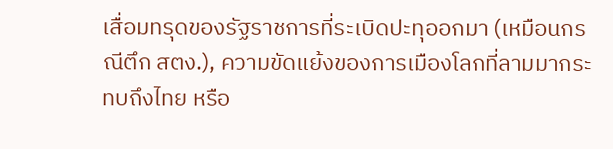เสื่อมทรุดของรัฐราชการที่ระเบิดปะทุออกมา (เหมือนกรณีตึก สตง.), ความขัดแย้งของการเมืองโลกที่ลามมากระทบถึงไทย หรือ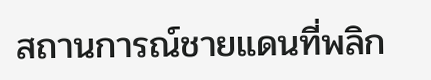สถานการณ์ชายแดนที่พลิก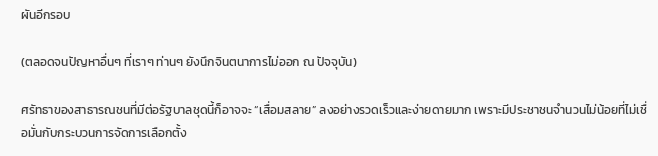ผันอีกรอบ

(ตลอดจนปัญหาอื่นๆ ที่เราๆ ท่านๆ ยังนึกจินตนาการไม่ออก ณ ปัจจุบัน)

ศรัทธาของสาธารณชนที่มีต่อรัฐบาลชุดนี้ก็อาจจะ “เสื่อมสลาย” ลงอย่างรวดเร็วและง่ายดายมาก เพราะมีประชาชนจำนวนไม่น้อยที่ไม่เชื่อมั่นกับกระบวนการจัดการเลือกตั้ง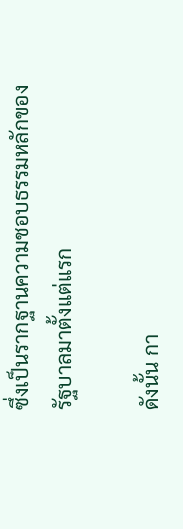ซึ่งเป็นรากฐานความชอบธรรมหลักของรัฐบาลมาตั้งแต่แรก

ดังนั้น กา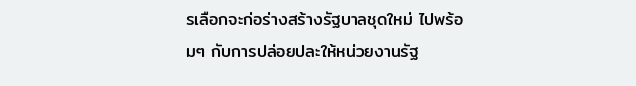รเลือกจะก่อร่างสร้างรัฐบาลชุดใหม่ ไปพร้อมๆ กับการปล่อยปละให้หน่วยงานรัฐ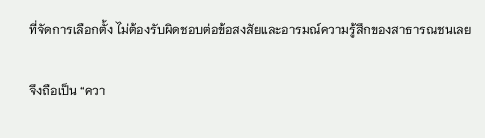ที่จัดการเลือกตั้ง ไม่ต้องรับผิดชอบต่อข้อสงสัยและอารมณ์ความรู้สึกของสาธารณชนเลย

จึงถือเป็น “ควา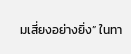มเสี่ยงอย่างยิ่ง” ในทา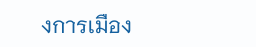งการเมือง